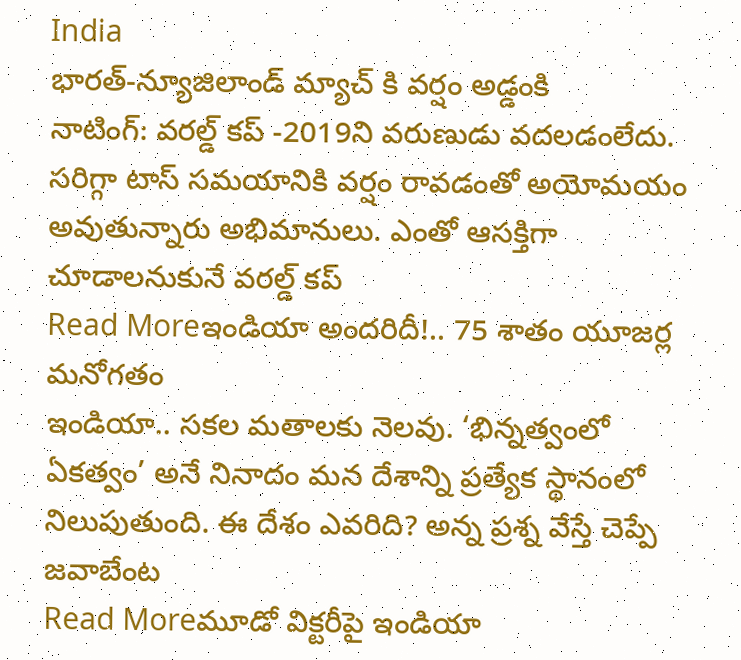India
భారత్-న్యూజిలాండ్ మ్యాచ్ కి వర్షం అడ్డంకి
నాటింగ్: వరల్డ్ కప్ -2019ని వరుణుడు వదలడంలేదు. సరిగ్గా టాస్ సమయానికి వర్షం రావడంతో అయోమయం అవుతున్నారు అభిమానులు. ఎంతో ఆసక్తిగా చూడాలనుకునే వరల్డ్ కప్
Read Moreఇండియా అందరిదీ!.. 75 శాతం యూజర్ల మనోగతం
ఇండియా.. సకల మతాలకు నెలవు. ‘భిన్నత్వంలో ఏకత్వం’ అనే నినాదం మన దేశాన్ని ప్రత్యేక స్థానంలో నిలుపుతుంది. ఈ దేశం ఎవరిది? అన్న ప్రశ్న వేస్తే చెప్పే జవాబేంట
Read Moreమూడో విక్టరీపై ఇండియా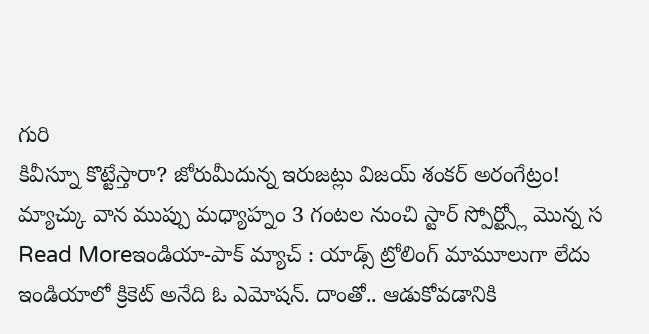గురి
కివీస్నూ కొట్టేస్తారా? జోరుమీదున్న ఇరుజట్లు విజయ్ శంకర్ అరంగేట్రం! మ్యాచ్కు వాన ముప్పు మధ్యాహ్నం 3 గంటల నుంచి స్టార్ స్పోర్ట్స్లో మొన్న స
Read Moreఇండియా-పాక్ మ్యాచ్ : యాడ్స్ ట్రోలింగ్ మామూలుగా లేదు
ఇండియాలో క్రికెట్ అనేది ఓ ఎమోషన్. దాంతో.. ఆడుకోవడానికి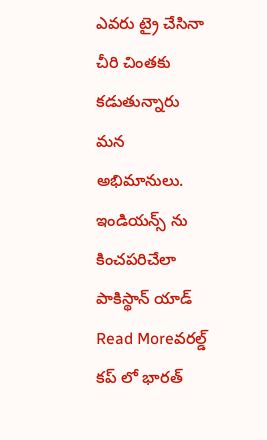ఎవరు ట్రై చేసినా చీరి చింతకు కడుతున్నారు మన అభిమానులు. ఇండియన్స్ ను కించపరిచేలా పాకిస్థాన్ యాడ్
Read Moreవరల్డ్ కప్ లో భారత్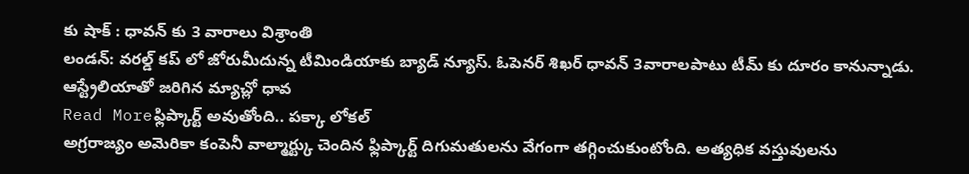కు షాక్ : ధావన్ కు 3 వారాలు విశ్రాంతి
లండన్: వరల్డ్ కప్ లో జోరుమీదున్న టీమిండియాకు బ్యాడ్ న్యూస్. ఓపెనర్ శిఖర్ ధావన్ 3వారాలపాటు టీమ్ కు దూరం కానున్నాడు. ఆస్ట్రేలియాతో జరిగిన మ్యాచ్లో ధావ
Read Moreఫ్లిప్కార్ట్ అవుతోంది.. పక్కా లోకల్
అగ్రరాజ్యం అమెరికా కంపెనీ వాల్మార్ట్కు చెందిన ఫ్లిప్కార్ట్ దిగుమతులను వేగంగా తగ్గించుకుంటోంది. అత్యధిక వస్తువులను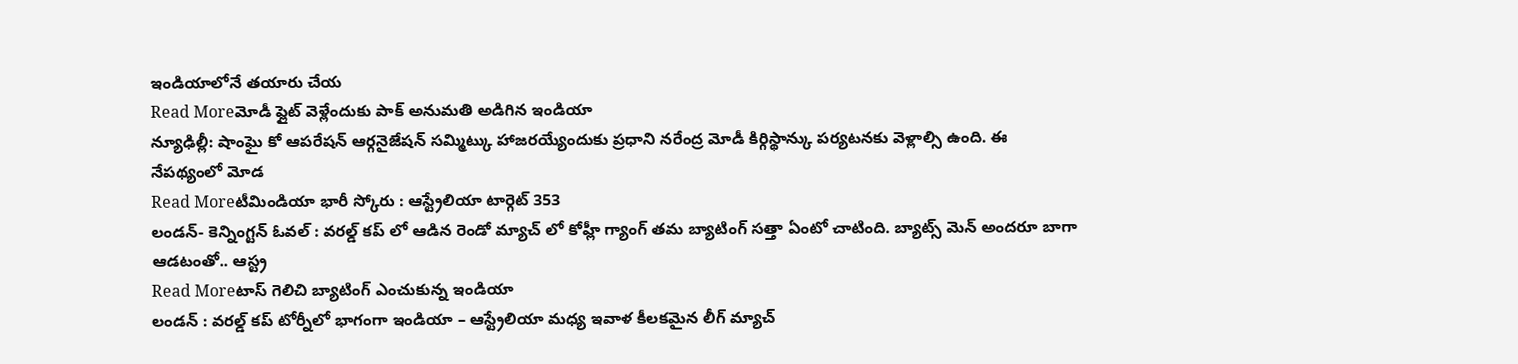ఇండియాలోనే తయారు చేయ
Read Moreమోడీ ఫ్లైట్ వెళ్లేందుకు పాక్ అనుమతి అడిగిన ఇండియా
న్యూఢిల్లీ: షాంఘై కో ఆపరేషన్ ఆర్గనైజేషన్ సమ్మిట్కు హాజరయ్యేందుకు ప్రధాని నరేంద్ర మోడీ కిర్గిస్థాన్కు పర్యటనకు వెళ్లాల్సి ఉంది. ఈ నేపథ్యంలో మోడ
Read Moreటీమిండియా భారీ స్కోరు : ఆస్ట్రేలియా టార్గెట్ 353
లండన్- కెన్నింగ్టన్ ఓవల్ : వరల్డ్ కప్ లో ఆడిన రెండో మ్యాచ్ లో కోహ్లీ గ్యాంగ్ తమ బ్యాటింగ్ సత్తా ఏంటో చాటింది. బ్యాట్స్ మెన్ అందరూ బాగా ఆడటంతో.. ఆస్ట్ర
Read Moreటాస్ గెలిచి బ్యాటింగ్ ఎంచుకున్న ఇండియా
లండన్ : వరల్డ్ కప్ టోర్నీలో భాగంగా ఇండియా – ఆస్ట్రేలియా మధ్య ఇవాళ కీలకమైన లీగ్ మ్యాచ్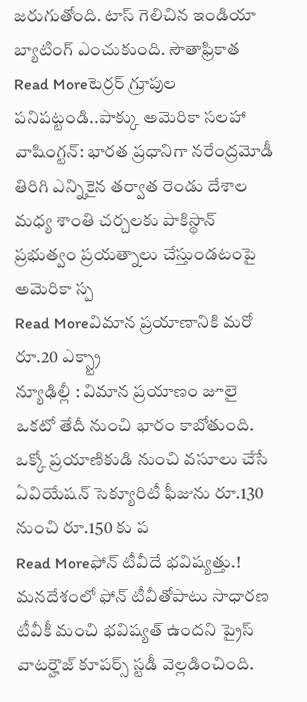జరుగుతోంది. టాస్ గెలిచిన ఇండియా బ్యాటింగ్ ఎంచుకుంది. సౌతాఫ్రికాత
Read Moreటెర్రర్ గ్రూపుల పనిపట్టండి..పాక్కు అమెరికా సలహా
వాషింగ్టన్: భారత ప్రధానిగా నరేంద్రమోడీ తిరిగి ఎన్నికైన తర్వాత రెండు దేశాల మధ్య శాంతి చర్చలకు పాకిస్థాన్ ప్రభుత్వం ప్రయత్నాలు చేస్తుండటంపై అమెరికా స్ప
Read Moreవిమాన ప్రయాణానికి మరో రూ.20 ఎక్స్ట్రా
న్యూఢిల్లీ : విమాన ప్రయాణం జూలై ఒకటో తేదీ నుంచి భారం కాబోతుంది. ఒక్కో ప్రయాణికుడి నుంచి వసూలు చేసే ఏవియేషన్ సెక్యూరిటీ ఫీజును రూ.130 నుంచి రూ.150 కు ప
Read Moreఫోన్ టీవీదే భవిష్యత్తు.!
మనదేశంలో ఫోన్ టీవీతోపాటు సాధారణ టీవీకీ మంచి భవిష్యత్ ఉందని ప్రైస్ వాటర్హౌజ్ కూపర్స్ స్టడీ వెల్లడించింది.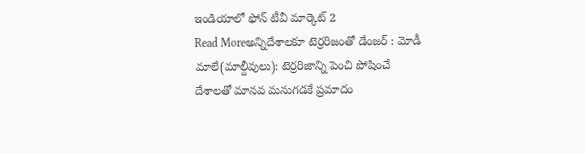ఇండియాలో ఫోన్ టీవీ మార్కెట్ 2
Read Moreఅన్నిదేశాలకూ టెర్రరిజంతో డేంజర్ : మోడీ
మాలే(మాల్దీవులు): టెర్రరిజాన్ని పెంచి పోషించే దేశాలతో మానవ మనుగడకే ప్రమాదం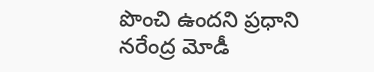పొంచి ఉందని ప్రధాని నరేంద్ర మోడీ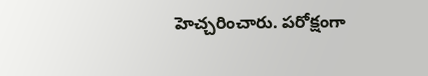హెచ్చరించారు. పరోక్షంగా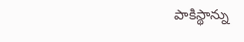పాకిస్థాన్ను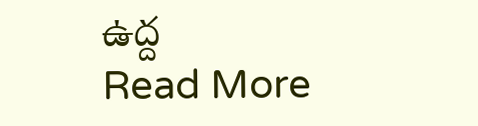ఉద్ద
Read More